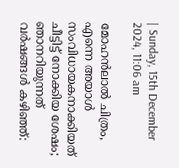| Sunday, 15th December 2024, 11:06 am

മോഹന്‍ലാല്‍ ചിത്രം, എന്നെ അയാള്‍ സംവിധായകനാക്കിയത് ചീട്ടിട്ട് നോക്കിയ ശേഷം; ഞാനറിയുന്നത് വര്‍ഷങ്ങള്‍ കഴിഞ്ഞ്: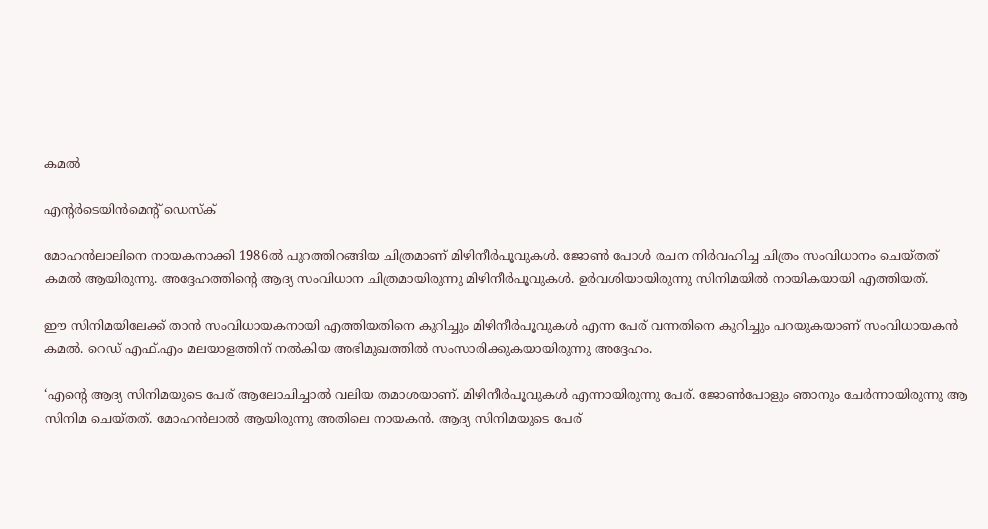കമല്‍

എന്റര്‍ടെയിന്‍മെന്റ് ഡെസ്‌ക്

മോഹന്‍ലാലിനെ നായകനാക്കി 1986ല്‍ പുറത്തിറങ്ങിയ ചിത്രമാണ് മിഴിനീര്‍പൂവുകള്‍. ജോണ്‍ പോള്‍ രചന നിര്‍വഹിച്ച ചിത്രം സംവിധാനം ചെയ്തത് കമല്‍ ആയിരുന്നു. അദ്ദേഹത്തിന്റെ ആദ്യ സംവിധാന ചിത്രമായിരുന്നു മിഴിനീര്‍പൂവുകള്‍. ഉര്‍വശിയായിരുന്നു സിനിമയില്‍ നായികയായി എത്തിയത്.

ഈ സിനിമയിലേക്ക് താന്‍ സംവിധായകനായി എത്തിയതിനെ കുറിച്ചും മിഴിനീര്‍പൂവുകള്‍ എന്ന പേര് വന്നതിനെ കുറിച്ചും പറയുകയാണ് സംവിധായകന്‍ കമല്‍. റെഡ് എഫ്.എം മലയാളത്തിന് നല്‍കിയ അഭിമുഖത്തില്‍ സംസാരിക്കുകയായിരുന്നു അദ്ദേഹം.

‘എന്റെ ആദ്യ സിനിമയുടെ പേര് ആലോചിച്ചാല്‍ വലിയ തമാശയാണ്. മിഴിനീര്‍പൂവുകള്‍ എന്നായിരുന്നു പേര്. ജോണ്‍പോളും ഞാനും ചേര്‍ന്നായിരുന്നു ആ സിനിമ ചെയ്തത്. മോഹന്‍ലാല്‍ ആയിരുന്നു അതിലെ നായകന്‍. ആദ്യ സിനിമയുടെ പേര്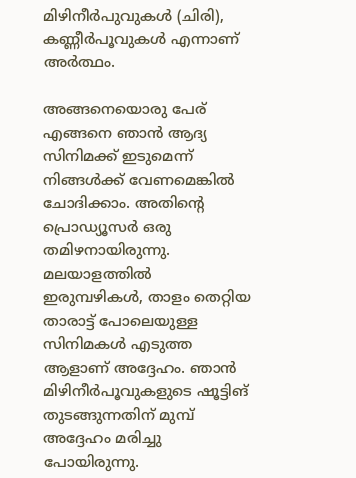മിഴിനീര്‍പുവുകള്‍ (ചിരി), കണ്ണീര്‍പൂവുകള്‍ എന്നാണ് അര്‍ത്ഥം.

അങ്ങനെയൊരു പേര് എങ്ങനെ ഞാന്‍ ആദ്യ സിനിമക്ക് ഇടുമെന്ന് നിങ്ങള്‍ക്ക് വേണമെങ്കില്‍ ചോദിക്കാം. അതിന്റെ പ്രൊഡ്യൂസര്‍ ഒരു തമിഴനായിരുന്നു. മലയാളത്തില്‍ ഇരുമ്പഴികള്‍, താളം തെറ്റിയ താരാട്ട് പോലെയുള്ള സിനിമകള്‍ എടുത്ത ആളാണ് അദ്ദേഹം. ഞാന്‍ മിഴിനീര്‍പൂവുകളുടെ ഷൂട്ടിങ് തുടങ്ങുന്നതിന് മുമ്പ് അദ്ദേഹം മരിച്ചു പോയിരുന്നു.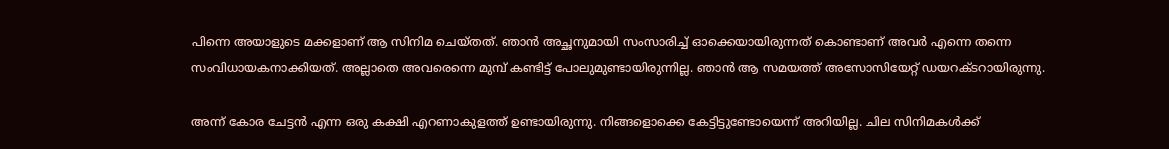പിന്നെ അയാളുടെ മക്കളാണ് ആ സിനിമ ചെയ്തത്. ഞാന്‍ അച്ഛനുമായി സംസാരിച്ച് ഓക്കെയായിരുന്നത് കൊണ്ടാണ് അവര്‍ എന്നെ തന്നെ സംവിധായകനാക്കിയത്. അല്ലാതെ അവരെന്നെ മുമ്പ് കണ്ടിട്ട് പോലുമുണ്ടായിരുന്നില്ല. ഞാന്‍ ആ സമയത്ത് അസോസിയേറ്റ് ഡയറക്ടറായിരുന്നു.

അന്ന് കോര ചേട്ടന്‍ എന്ന ഒരു കക്ഷി എറണാകുളത്ത് ഉണ്ടായിരുന്നു. നിങ്ങളൊക്കെ കേട്ടിട്ടുണ്ടോയെന്ന് അറിയില്ല. ചില സിനിമകള്‍ക്ക്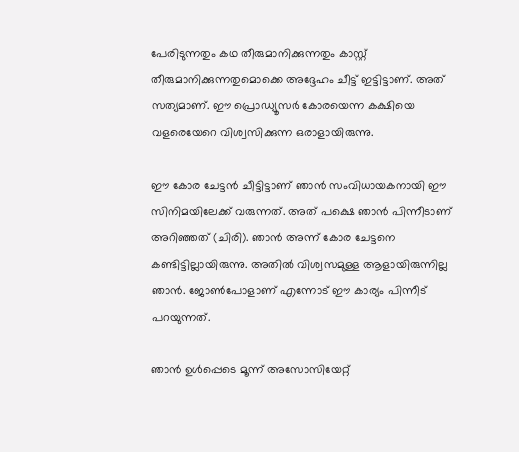പേരിടുന്നതും കഥ തീരുമാനിക്കുന്നതും കാസ്റ്റ് തീരുമാനിക്കുന്നതുമൊക്കെ അദ്ദേഹം ചീട്ട് ഇട്ടിട്ടാണ്. അത് സത്യമാണ്. ഈ പ്രൊഡ്യൂസര്‍ കോരയെന്ന കക്ഷിയെ വളരെയേറെ വിശ്വസിക്കുന്ന ഒരാളായിരുന്നു.

ഈ കോര ചേട്ടന്‍ ചീട്ടിട്ടാണ് ഞാന്‍ സംവിധായകനായി ഈ സിനിമയിലേക്ക് വരുന്നത്. അത് പക്ഷെ ഞാന്‍ പിന്നീടാണ് അറിഞ്ഞത് (ചിരി). ഞാന്‍ അന്ന് കോര ചേട്ടനെ കണ്ടിട്ടില്ലായിരുന്നു. അതില്‍ വിശ്വസമുള്ള ആളായിരുന്നില്ല ഞാന്‍. ജോണ്‍പോളാണ് എന്നോട് ഈ കാര്യം പിന്നീട് പറയുന്നത്.

ഞാന്‍ ഉള്‍പ്പെടെ മൂന്ന് അസോസിയേറ്റ്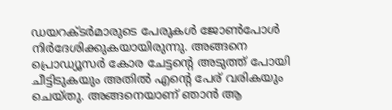ഡയറക്ടര്‍മാരുടെ പേരുകള്‍ ജോണ്‍പോള്‍ നിര്‍ദേശിക്കുകയായിരുന്നു. അങ്ങനെ പ്രൊഡ്യൂസര്‍ കോര ചേട്ടന്റെ അടുത്ത് പോയി ചീട്ടിടുകയും അതില്‍ എന്റെ പേര് വരികയും ചെയ്തു. അങ്ങനെയാണ് ഞാന്‍ ആ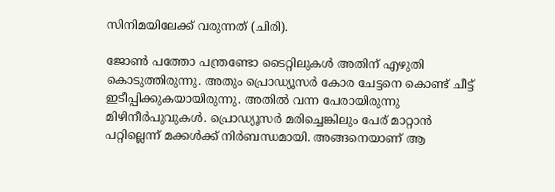സിനിമയിലേക്ക് വരുന്നത് (ചിരി).

ജോണ്‍ പത്തോ പന്ത്രണ്ടോ ടൈറ്റിലുകള്‍ അതിന് എഴുതി കൊടുത്തിരുന്നു. അതും പ്രൊഡ്യൂസര്‍ കോര ചേട്ടനെ കൊണ്ട് ചീട്ട് ഇടീപ്പിക്കുകയായിരുന്നു. അതില്‍ വന്ന പേരായിരുന്നു മിഴിനീര്‍പുവുകള്‍. പ്രൊഡ്യൂസര്‍ മരിച്ചെങ്കിലും പേര് മാറ്റാന്‍ പറ്റില്ലെന്ന് മക്കള്‍ക്ക് നിര്‍ബന്ധമായി. അങ്ങനെയാണ് ആ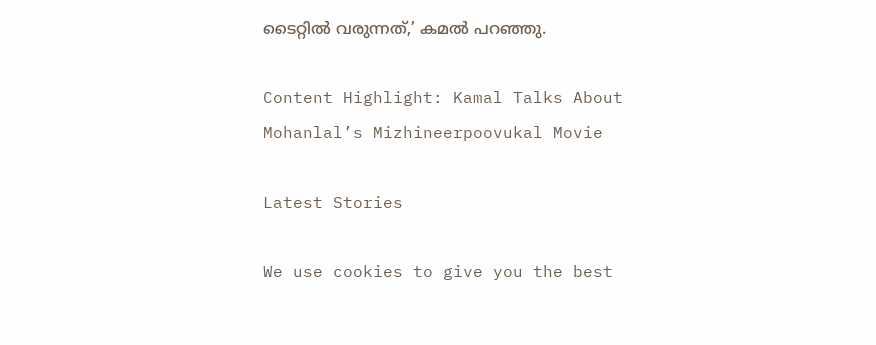ടൈറ്റില്‍ വരുന്നത്,’ കമല്‍ പറഞ്ഞു.

Content Highlight: Kamal Talks About Mohanlal’s Mizhineerpoovukal Movie

Latest Stories

We use cookies to give you the best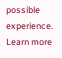possible experience. Learn more